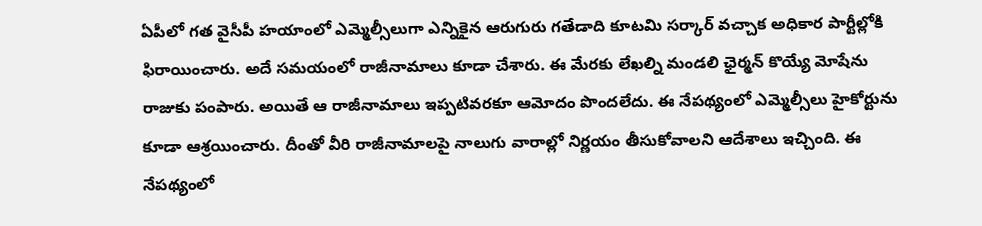ఏపీలో గత వైసీపీ హయాంలో ఎమ్మెల్సీలుగా ఎన్నికైన ఆరుగురు గతేడాది కూటమి సర్కార్ వచ్చాక అధికార పార్టీల్లోకి ఫిరాయించారు. అదే సమయంలో రాజీనామాలు కూడా చేశారు. ఈ మేరకు లేఖల్ని మండలి ఛైర్మన్ కొయ్యే మోషేను రాజుకు పంపారు. అయితే ఆ రాజీనామాలు ఇప్పటివరకూ ఆమోదం పొందలేదు. ఈ నేపథ్యంలో ఎమ్మెల్సీలు హైకోర్టును కూడా ఆశ్రయించారు. దీంతో వీరి రాజీనామాలపై నాలుగు వారాల్లో నిర్ణయం తీసుకోవాలని ఆదేశాలు ఇచ్చింది. ఈ నేపథ్యంలో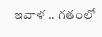ఇవాళ .. గతంలో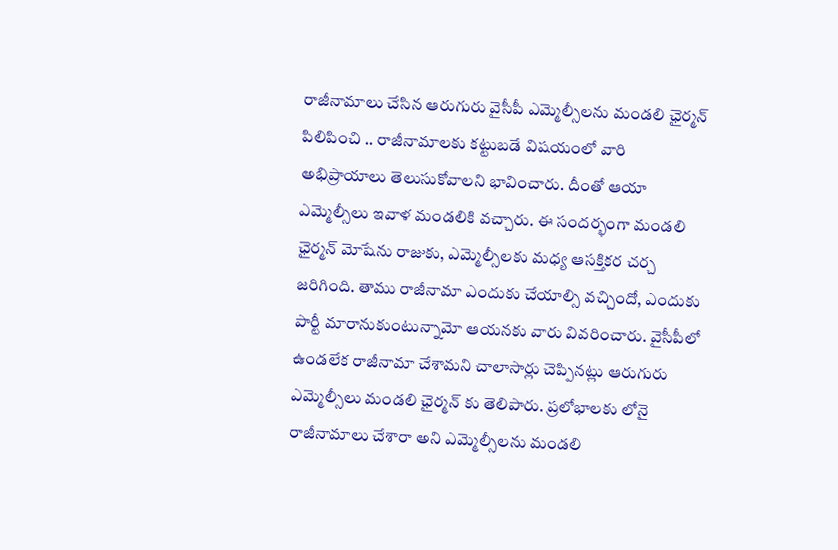రాజీనామాలు చేసిన ఆరుగురు వైసీపీ ఎమ్మెల్సీలను మండలి ఛైర్మన్ పిలిపించి .. రాజీనామాలకు కట్టుబడే విషయంలో వారి అభిప్రాయాలు తెలుసుకోవాలని భావించారు. దీంతో ఆయా ఎమ్మెల్సీలు ఇవాళ మండలికి వచ్చారు. ఈ సందర్భంగా మండలి ఛైర్మన్ మోషేను రాజుకు, ఎమ్మెల్సీలకు మధ్య ఆసక్తికర చర్చ జరిగింది. తాము రాజీనామా ఎందుకు చేయాల్సి వచ్చిందో, ఎందుకు పార్టీ మారానుకుంటున్నామో ఆయనకు వారు వివరించారు. వైసీపీలో ఉండలేక రాజీనామా చేశామని చాలాసార్లు చెప్పినట్లు ఆరుగురు ఎమ్మెల్సీలు మండలి ఛైర్మన్ కు తెలిపారు. ప్రలోభాలకు లోనై రాజీనామాలు చేశారా అని ఎమ్మెల్సీలను మండలి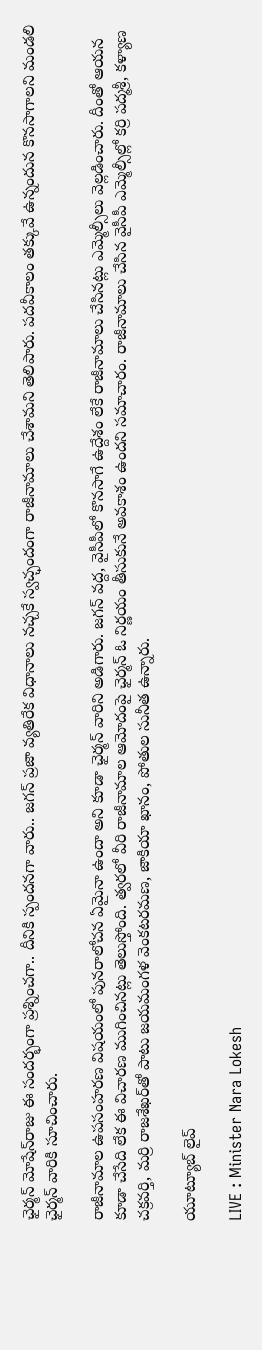ఛైర్మన్‌ మోషేన్‌రాజు ఈ సందర్భంగా ప్రశ్నించగా.. దీనికి స్పందనగా వారు.. జగన్‌ ప్రజా వ్యతిరేక విధానాలు నచ్చకే స్వచ్ఛందంగా రాజీనామాలు చేశామని తెలిపారు. పదవీకాలం తక్కువే ఉన్నందున కొనసాగాలని మండలి ఛైర్మన్‌ వారికి సూచించారు.

రాజీనామాల ఉపసంహరణ విషయంలో పునరాలోచన ఏమైనా ఉందా అని కూడా ఛైర్మన్‌ వారిని అడిగారు. జగన్‌ వద్ద, వైసీపీలో కొనసాగే ఉద్దేశం లేకే రాజీనామాలు చేసినట్లు ఎమ్మెల్సీలు వెల్లడించారు. దీంతో ఆయన కూడా చేసేది లేక ఈ విచారణ ముగించినట్లు తెలుస్తోంది. త్వరలో వీరి రాజీనామాల ఆమోదంపై ఛైర్మన్ ఓ నిర్ణయం తీసుకునే అవకాశం ఉందని సమాచారం. రాజీనామాలు చేసిన వైసీపీ ఎమ్మెల్సీల్లో కర్రి పద్మశ్రీ, కళ్యాణ చక్రవర్తి, మర్రి రాజశేఖర్‌తో పాటు జయమంగళ వెంకటరమణ, జాకియా ఖానం, పోతుల సునీత ఉన్నారు.

యూట్యూబ్ లైవ్

LIVE : Minister Nara Lokesh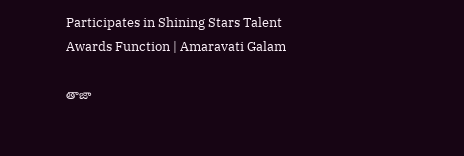Participates in Shining Stars Talent Awards Function | Amaravati Galam

తాజా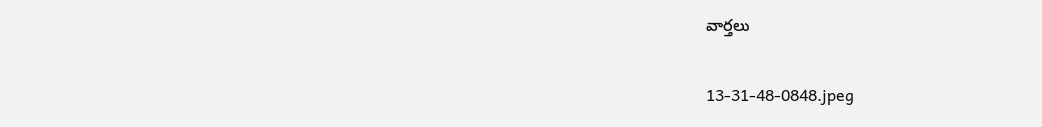వార్తలు

13-31-48-0848.jpeg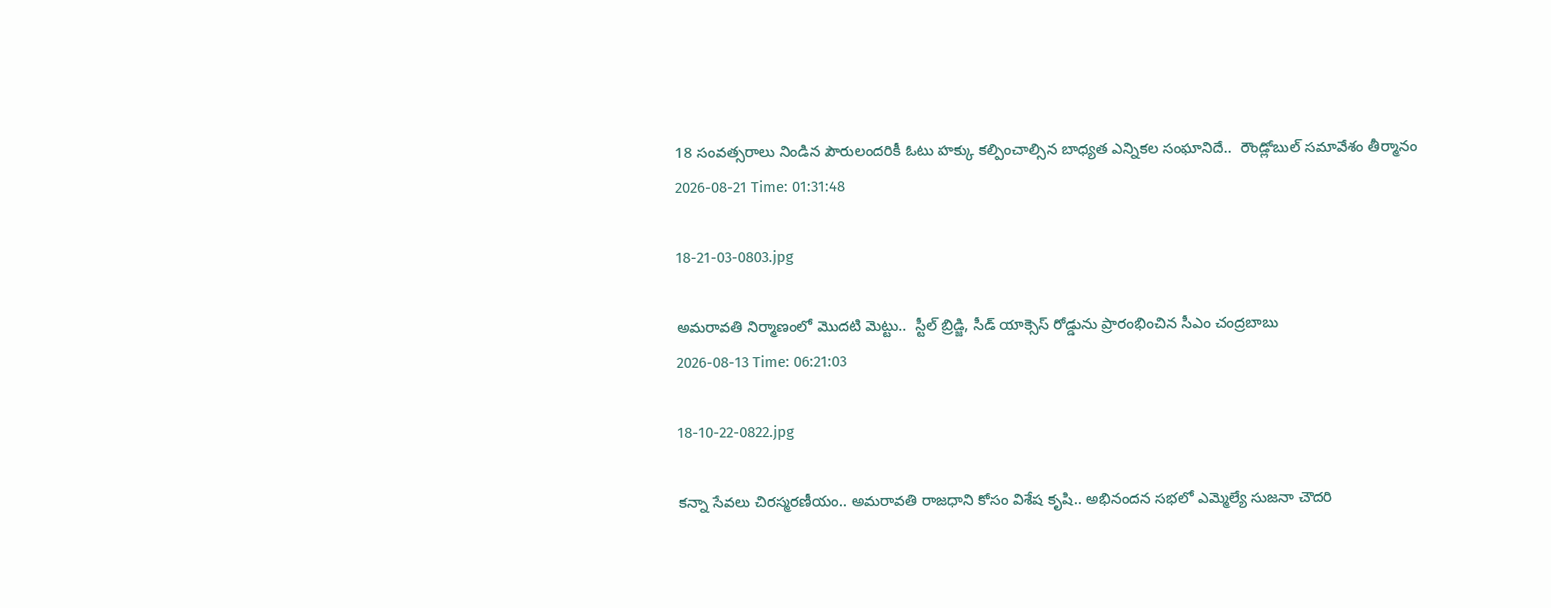18 సంవత్సరాలు నిండిన పౌరులందరికీ ఓటు హక్కు కల్పించాల్సిన బాధ్యత ఎన్నికల సంఘానిదే..  రౌండ్లోబుల్ సమావేశం తీర్మానం
2026-08-21 Time: 01:31:48

18-21-03-0803.jpg

అమరావతి నిర్మాణంలో మొదటి మెట్టు..  స్టీల్ బ్రిడ్జి, సీడ్ యాక్సెస్ రోడ్డును ప్రారంభించిన సీఎం చంద్రబాబు
2026-08-13 Time: 06:21:03

18-10-22-0822.jpg

కన్నా సేవలు చిరస్మరణీయం.. అమరావతి రాజధాని కోసం విశేష కృషి.. అభినందన సభలో ఎమ్మెల్యే సుజనా చౌదరి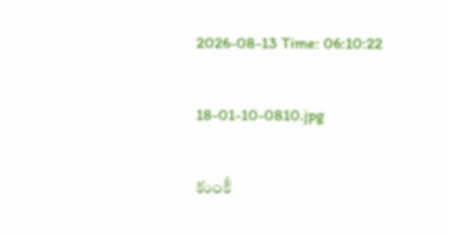2026-08-13 Time: 06:10:22

18-01-10-0810.jpg

కుంకీ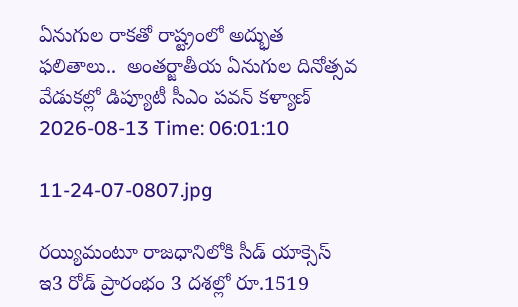ఏనుగుల రాకతో రాష్ట్రంలో అద్భుత ఫలితాలు..  అంతర్జాతీయ ఏనుగుల దినోత్సవ వేడుకల్లో డిప్యూటీ సీఎం పవన్ కళ్యాణ్
2026-08-13 Time: 06:01:10

11-24-07-0807.jpg

రయ్యిమంటూ రాజధానిలోకి సీడ్‌ యాక్సెస్‌ ఇ3 రోడ్‌ ప్రారంభం 3 దశల్లో రూ.1519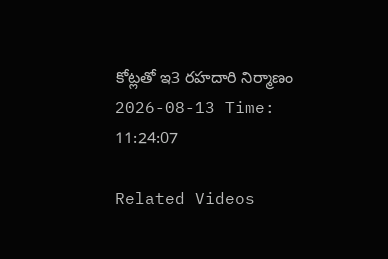కోట్లతో ఇ3 రహదారి నిర్మాణం
2026-08-13 Time: 11:24:07

Related Videos